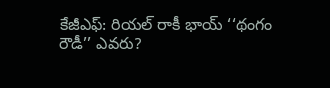కేజీఎఫ్: రియల్ రాకీ భాయ్ ‘‘థంగం రౌడీ’’ ఎవరు?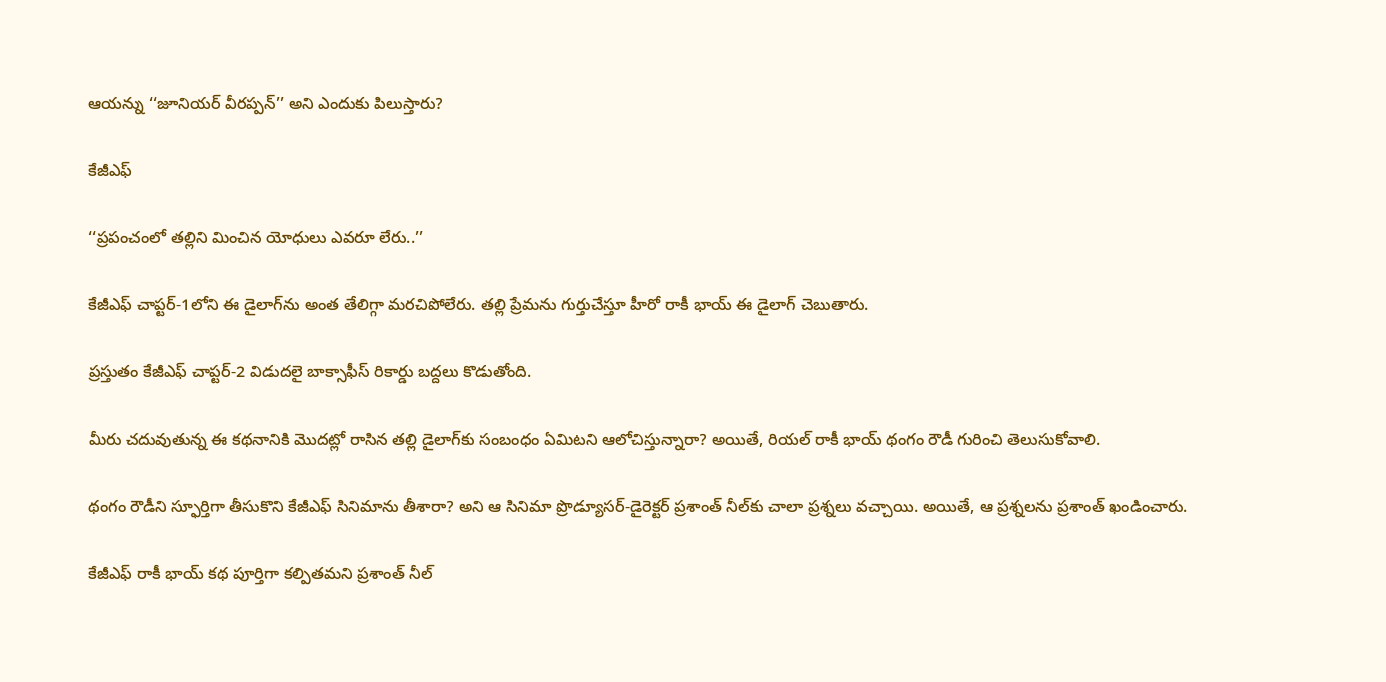ఆయన్ను ‘‘జూనియర్ వీరప్పన్’’ అని ఎందుకు పిలుస్తారు?

కేజీఎఫ్

‘‘ప్రపంచంలో తల్లిని మించిన యోధులు ఎవరూ లేరు..’’

కేజీఎఫ్‌ చాప్టర్-1లోని ఈ డైలాగ్‌ను అంత తేలిగ్గా మరచిపోలేరు. తల్లి ప్రేమను గుర్తుచేస్తూ హీరో రాకీ భాయ్ ఈ డైలాగ్ చెబుతారు.

ప్రస్తుతం కేజీఎఫ్ చాప్టర్-2 విడుదలై బాక్సాఫీస్ రికార్డు బద్దలు కొడుతోంది.

మీరు చదువుతున్న ఈ కథనానికి మొదట్లో రాసిన తల్లి డైలాగ్‌కు సంబంధం ఏమిటని ఆలోచిస్తున్నారా? అయితే, రియల్ రాకీ భాయ్ థంగం రౌడీ గురించి తెలుసుకోవాలి.

థంగం రౌడీని స్ఫూర్తిగా తీసుకొని కేజీఎఫ్ సినిమాను తీశారా? అని ఆ సినిమా ప్రొడ్యూసర్-డైరెక్టర్ ప్రశాంత్ నీల్‌కు చాలా ప్రశ్నలు వచ్చాయి. అయితే, ఆ ప్రశ్నలను ప్రశాంత్ ఖండించారు.

కేజీఎఫ్ రాకీ భాయ్ కథ పూర్తిగా కల్పితమని ప్రశాంత్ నీల్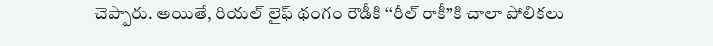చెప్పారు. అయితే, రియల్ లైఫ్ థంగం రౌడీకి ‘‘రీల్ రాకీ’’కి చాలా పోలికలు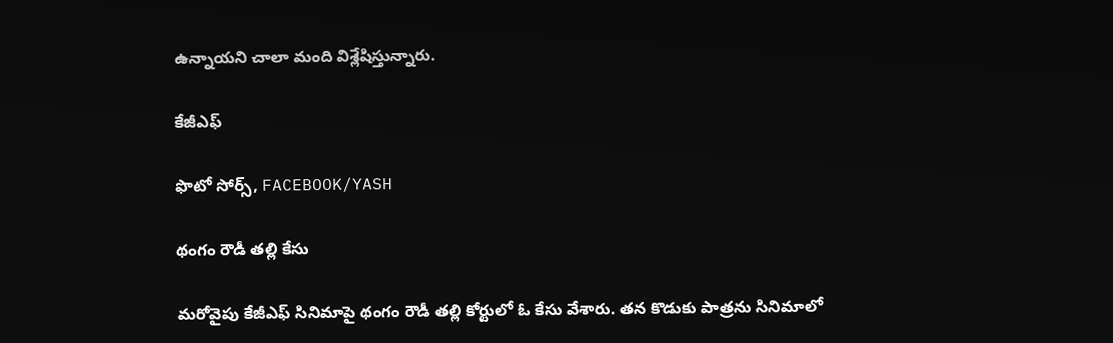ఉన్నాయని చాలా మంది విశ్లేషిస్తున్నారు.

కేజీఎఫ్

ఫొటో సోర్స్, FACEBOOK/YASH

థంగం రౌడీ తల్లి కేసు

మరోవైపు కేజీఎఫ్ సినిమాపై థంగం రౌడీ తల్లి కోర్టులో ఓ కేసు వేశారు. తన కొడుకు పాత్రను సినిమాలో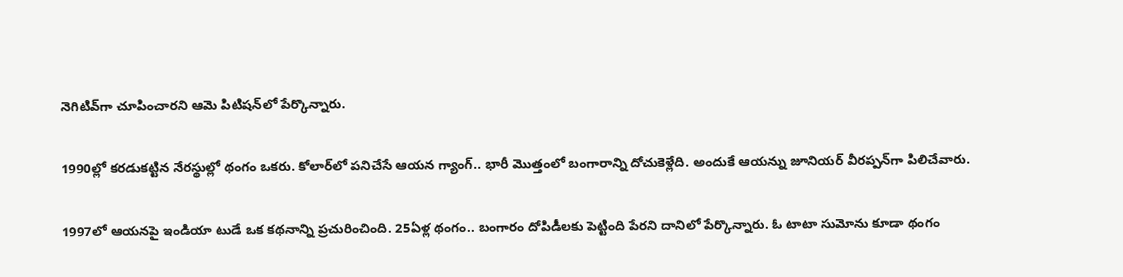నెగిటివ్‌గా చూపించారని ఆమె పిటిషన్‌లో పేర్కొన్నారు.

1990ల్లో కరడుకట్టిన నేరస్థుల్లో థంగం ఒకరు. కోలార్‌లో పనిచేసే ఆయన గ్యాంగ్.. భారీ మొత్తంలో బంగారాన్ని దోచుకెళ్లేది. అందుకే ఆయన్ను జూనియర్ వీరప్పన్‌గా పిలిచేవారు.

1997లో ఆయనపై ఇండియా టుడే ఒక కథనాన్ని ప్రచురించింది. 25ఏళ్ల థంగం.. బంగారం దోపిడీలకు పెట్టింది పేరని దానిలో పేర్కొన్నారు. ఓ టాటా సుమోను కూడా థంగం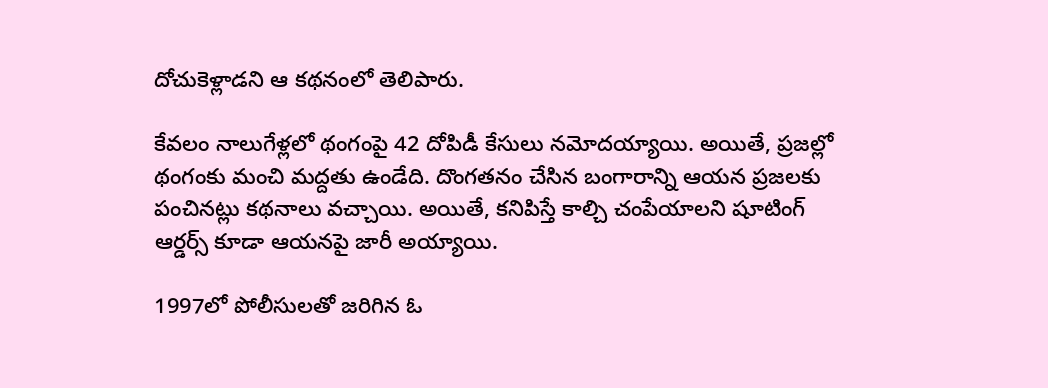దోచుకెళ్లాడని ఆ కథనంలో తెలిపారు.

కేవలం నాలుగేళ్లలో థంగంపై 42 దోపిడీ కేసులు నమోదయ్యాయి. అయితే, ప్రజల్లో థంగంకు మంచి మద్దతు ఉండేది. దొంగతనం చేసిన బంగారాన్ని ఆయన ప్రజలకు పంచినట్లు కథనాలు వచ్చాయి. అయితే, కనిపిస్తే కాల్చి చంపేయాలని షూటింగ్ ఆర్డర్స్ కూడా ఆయనపై జారీ అయ్యాయి.

1997లో పోలీసులతో జరిగిన ఓ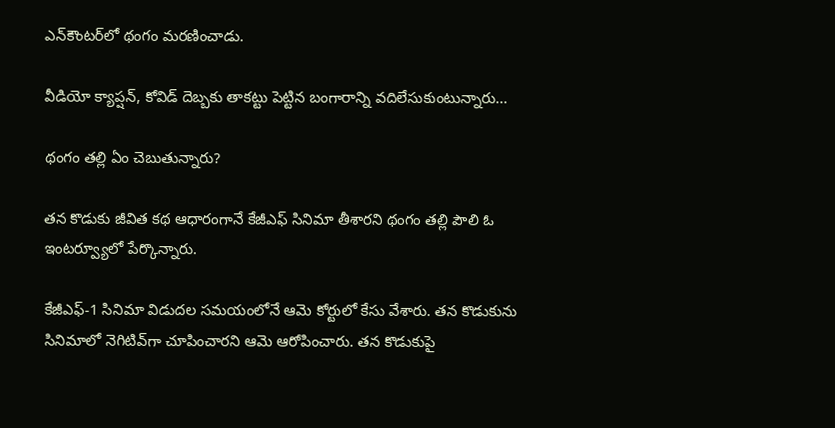ఎన్‌కౌంటర్‌లో థంగం మరణించాడు.

వీడియో క్యాప్షన్, కోవిడ్ దెబ్బకు తాకట్టు పెట్టిన బంగారాన్ని వదిలేసుకుంటున్నారు...

థంగం తల్లి ఏం చెబుతున్నారు?

తన కొడుకు జీవిత కథ ఆధారంగానే కేజీఎఫ్ సినిమా తీశారని థంగం తల్లి పౌలి ఓ ఇంటర్వ్యూలో పేర్కొన్నారు.

కేజీఎఫ్-1 సినిమా విడుదల సమయంలోనే ఆమె కోర్టులో కేసు వేశారు. తన కొడుకును సినిమాలో నెగిటివ్‌గా చూపించారని ఆమె ఆరోపించారు. తన కొడుకుపై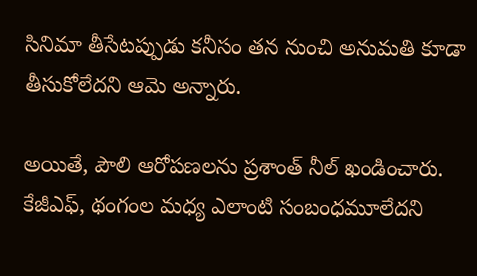సినిమా తీసేటప్పుడు కనీసం తన నుంచి అనుమతి కూడా తీసుకోలేదని ఆమె అన్నారు.

అయితే, పౌలి ఆరోపణలను ప్రశాంత్ నీల్ ఖండించారు. కేజీఎఫ్‌, థంగంల మధ్య ఎలాంటి సంబంధమూలేదని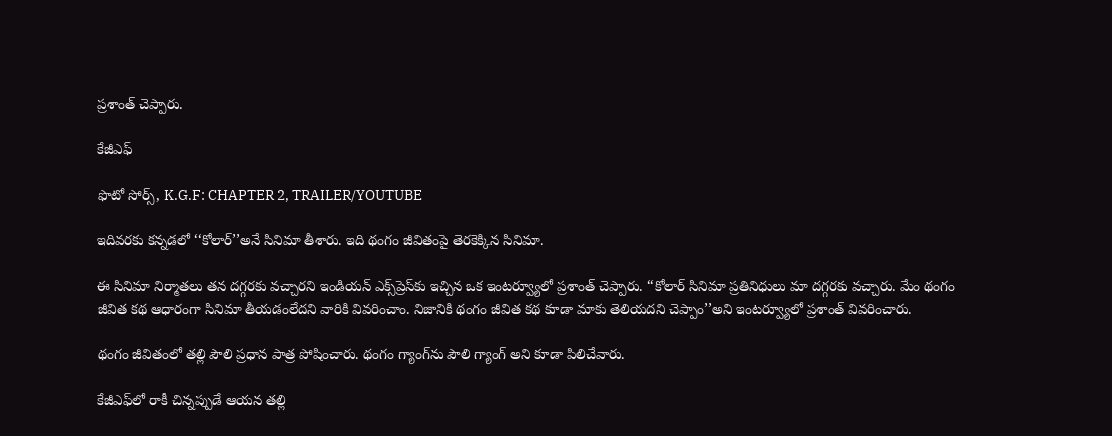ప్రశాంత్ చెప్పారు.

కేజీఎఫ్

ఫొటో సోర్స్, K.G.F: CHAPTER 2, TRAILER/YOUTUBE

ఇదివరకు కన్నడలో ‘‘కోలార్’’అనే సినిమా తీశారు. ఇది థంగం జీవితంపై తెరకెక్కిన సినిమా.

ఈ సినిమా నిర్మాతలు తన దగ్గరకు వచ్చారని ఇండియన్ ఎక్స్‌ప్రెస్‌కు ఇచ్చిన ఒక ఇంటర్వ్యూలో ప్రశాంత్ చెప్పారు. ‘‘కోలార్ సినిమా ప్రతినిధులు మా దగ్గరకు వచ్చారు. మేం థంగం జీవిత కథ ఆధారంగా సినిమా తీయడంలేదని వారికి వివరించాం. నిజానికి థంగం జీవిత కథ కూడా మాకు తెలియదని చెప్పాం’’అని ఇంటర్వ్యూలో ప్రశాంత్ వివరించారు.

థంగం జీవితంలో తల్లి పౌలి ప్రధాన పాత్ర పోషించారు. థంగం గ్యాంగ్‌ను పౌలి గ్యాంగ్ అని కూడా పిలిచేవారు.

కేజీఎఫ్‌లో రాకీ చిన్నప్పుడే ఆయన తల్లి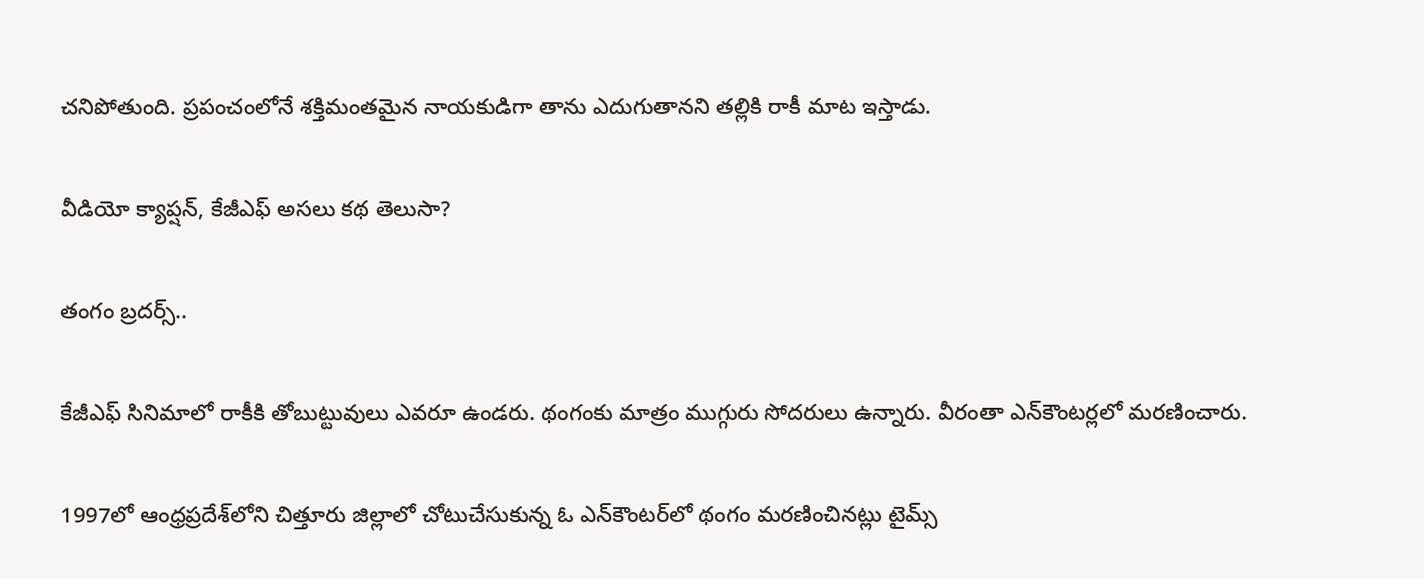చనిపోతుంది. ప్రపంచంలోనే శక్తిమంతమైన నాయకుడిగా తాను ఎదుగుతానని తల్లికి రాకీ మాట ఇస్తాడు.

వీడియో క్యాప్షన్, కేజీఎఫ్ అసలు కథ తెలుసా?

తంగం బ్రదర్స్..

కేజీఎఫ్ సినిమాలో రాకీకి తోబుట్టువులు ఎవరూ ఉండరు. థంగంకు మాత్రం ముగ్గురు సోదరులు ఉన్నారు. వీరంతా ఎన్‌కౌంటర్లలో మరణించారు.

1997లో ఆంధ్రప్రదేశ్‌లోని చిత్తూరు జిల్లాలో చోటుచేసుకున్న ఓ ఎన్‌కౌంటర్‌లో థంగం మరణించినట్లు టైమ్స్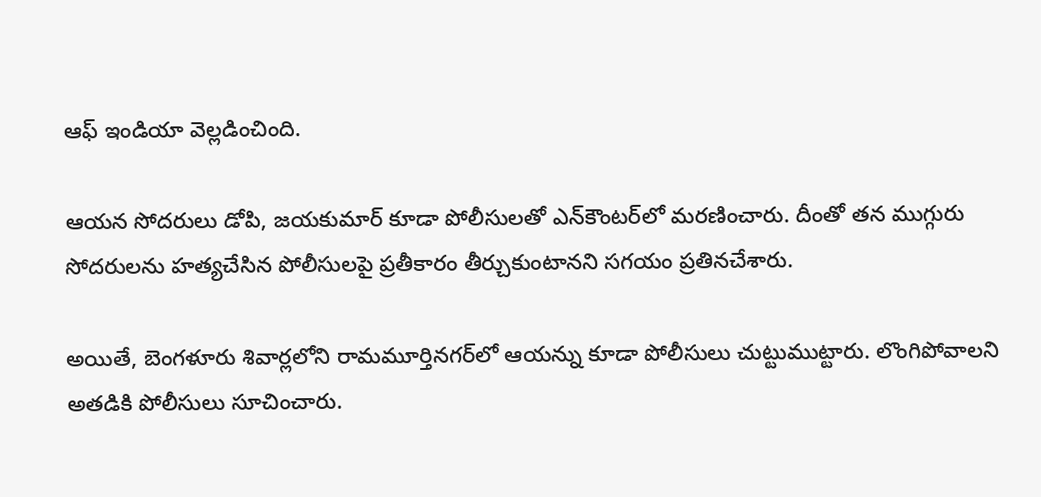ఆఫ్ ఇండియా వెల్లడించింది.

ఆయన సోదరులు డోపి, జయకుమార్ కూడా పోలీసులతో ఎన్‌కౌంటర్‌లో మరణించారు. దీంతో తన ముగ్గురు సోదరులను హత్యచేసిన పోలీసులపై ప్రతీకారం తీర్చుకుంటానని సగయం ప్రతినచేశారు.

అయితే, బెంగళూరు శివార్లలోని రామమూర్తినగర్‌లో ఆయన్ను కూడా పోలీసులు చుట్టుముట్టారు. లొంగిపోవాలని అతడికి పోలీసులు సూచించారు.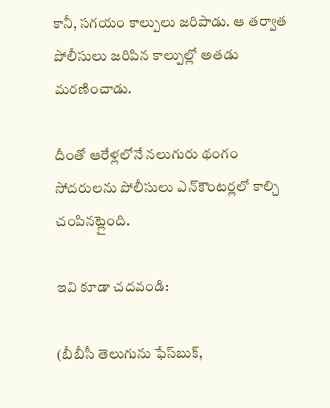కానీ, సగయం కాల్పులు జరిపాడు. ఆ తర్వాత పోలీసులు జరిపిన కాల్పుల్లో అతడు మరణించాడు.

దీంతో ఆరేళ్లలోనే నలుగురు థంగం సోదరులను పోలీసులు ఎన్‌కౌంటర్లలో కాల్చి చంపినట్లైంది.

ఇవి కూడా చదవండి:

(బీబీసీ తెలుగును ఫేస్‌బుక్,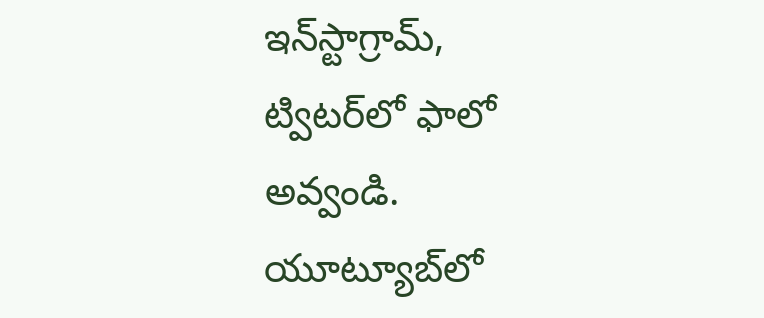ఇన్‌స్టాగ్రామ్‌, ట్విటర్‌లో ఫాలో అవ్వండి. యూట్యూబ్‌లో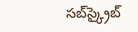సబ్‌స్క్రైబ్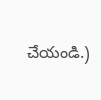చేయండి.)